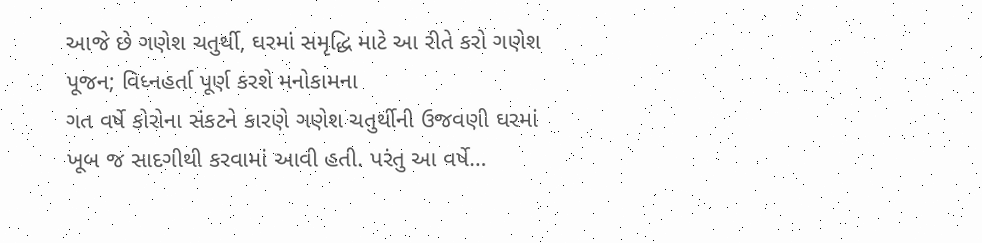આજે છે ગણેશ ચતુર્થી, ઘરમાં સમૃદ્ધિ માટે આ રીતે કરો ગણેશ પૂજન; વિધ્નહર્તા પૂર્ણ કરશે મનોકામના
ગત વર્ષે કોરોના સંકટને કારણે ગણેશ ચતુર્થીની ઉજવણી ઘરમાં ખૂબ જ સાદગીથી કરવામાં આવી હતી. પરંતુ આ વર્ષે…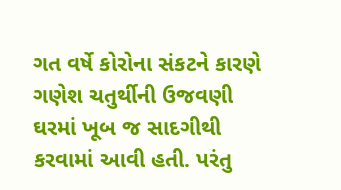ગત વર્ષે કોરોના સંકટને કારણે ગણેશ ચતુર્થીની ઉજવણી ઘરમાં ખૂબ જ સાદગીથી કરવામાં આવી હતી. પરંતુ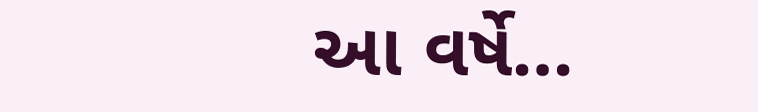આ વર્ષે…